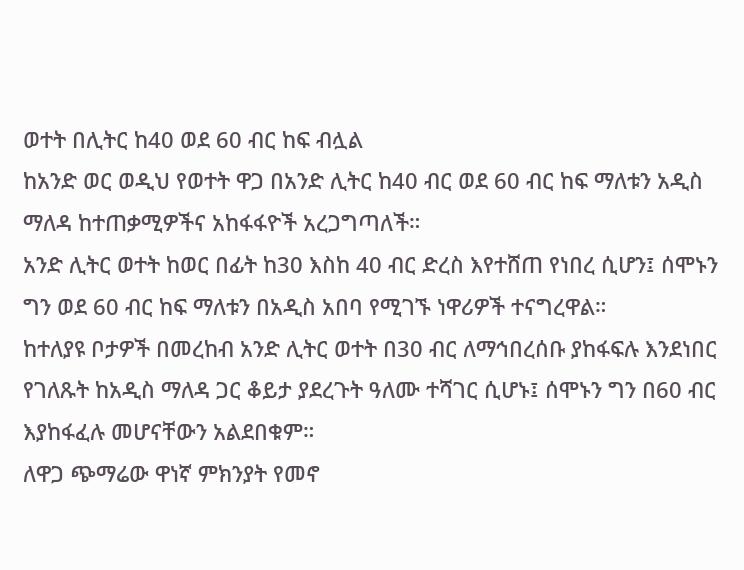ወተት በሊትር ከ40 ወደ 60 ብር ከፍ ብሏል
ከአንድ ወር ወዲህ የወተት ዋጋ በአንድ ሊትር ከ40 ብር ወደ 60 ብር ከፍ ማለቱን አዲስ ማለዳ ከተጠቃሚዎችና አከፋፋዮች አረጋግጣለች።
አንድ ሊትር ወተት ከወር በፊት ከ30 እስከ 40 ብር ድረስ እየተሸጠ የነበረ ሲሆን፤ ሰሞኑን ግን ወደ 60 ብር ከፍ ማለቱን በአዲስ አበባ የሚገኙ ነዋሪዎች ተናግረዋል።
ከተለያዩ ቦታዎች በመረከብ አንድ ሊትር ወተት በ30 ብር ለማኅበረሰቡ ያከፋፍሉ እንደነበር የገለጹት ከአዲስ ማለዳ ጋር ቆይታ ያደረጉት ዓለሙ ተሻገር ሲሆኑ፤ ሰሞኑን ግን በ60 ብር እያከፋፈሉ መሆናቸውን አልደበቁም።
ለዋጋ ጭማሬው ዋነኛ ምክንያት የመኖ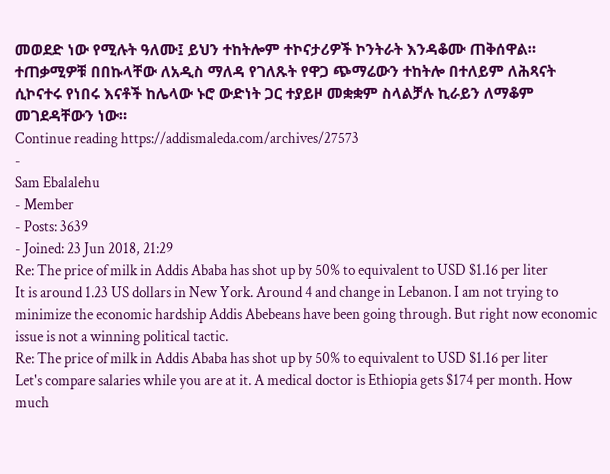መወደድ ነው የሚሉት ዓለሙ፤ ይህን ተከትሎም ተኮናታሪዎች ኮንትራት እንዳቆሙ ጠቅሰዋል። ተጠቃሚዎቹ በበኩላቸው ለአዲስ ማለዳ የገለጹት የዋጋ ጭማሬውን ተከትሎ በተለይም ለሕጻናት ሲኮናተሩ የነበሩ እናቶች ከሌላው ኑሮ ውድነት ጋር ተያይዞ መቋቋም ስላልቻሉ ኪራይን ለማቆም መገደዳቸውን ነው።
Continue reading https://addismaleda.com/archives/27573
-
Sam Ebalalehu
- Member
- Posts: 3639
- Joined: 23 Jun 2018, 21:29
Re: The price of milk in Addis Ababa has shot up by 50% to equivalent to USD $1.16 per liter
It is around 1.23 US dollars in New York. Around 4 and change in Lebanon. I am not trying to minimize the economic hardship Addis Abebeans have been going through. But right now economic issue is not a winning political tactic.
Re: The price of milk in Addis Ababa has shot up by 50% to equivalent to USD $1.16 per liter
Let's compare salaries while you are at it. A medical doctor is Ethiopia gets $174 per month. How much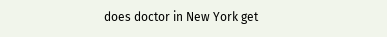does doctor in New York get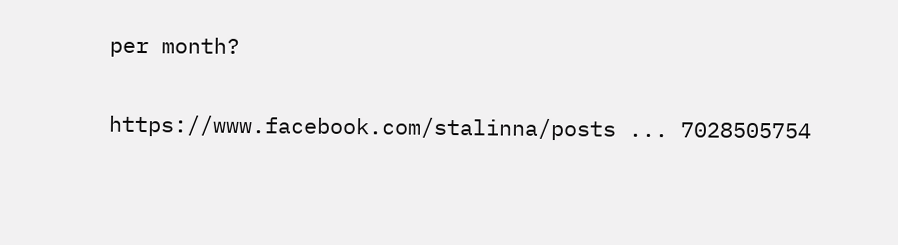per month?

https://www.facebook.com/stalinna/posts ... 7028505754